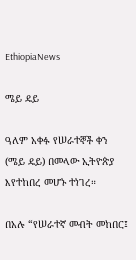EthiopiaNews

ሜይ ዴይ

ዓለም አቀፉ የሠራተኞች ቀን (ሜይ ዴይ) በመላው ኢትዮጵያ እየተከበረ መሆኑ ተነገረ።

በአሉ “የሠራተኛ መብት መከበር፤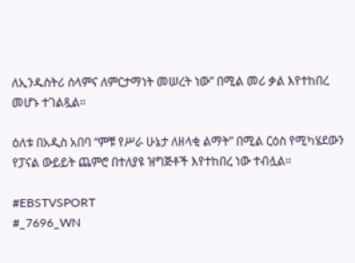ለኢንዱስትሪ ሰላምና ለምርታማነት መሠረት ነው” በሚል መሪ ቃል እየተከበረ መሆኑ ተገልጿል።

ዕለቱ በአዲስ አበባ “ምቹ የሥራ ሁኔታ ለዘላቂ ልማት” በሚል ርዕስ የሚካሄደውን የፓናል ውይይት ጨምሮ በተለያዩ ዝግጅቶች እየተከበረ ነው ተብሏል።

#EBSTVSPORT
#_7696_WN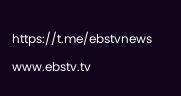https://t.me/ebstvnews
www.ebstv.tv